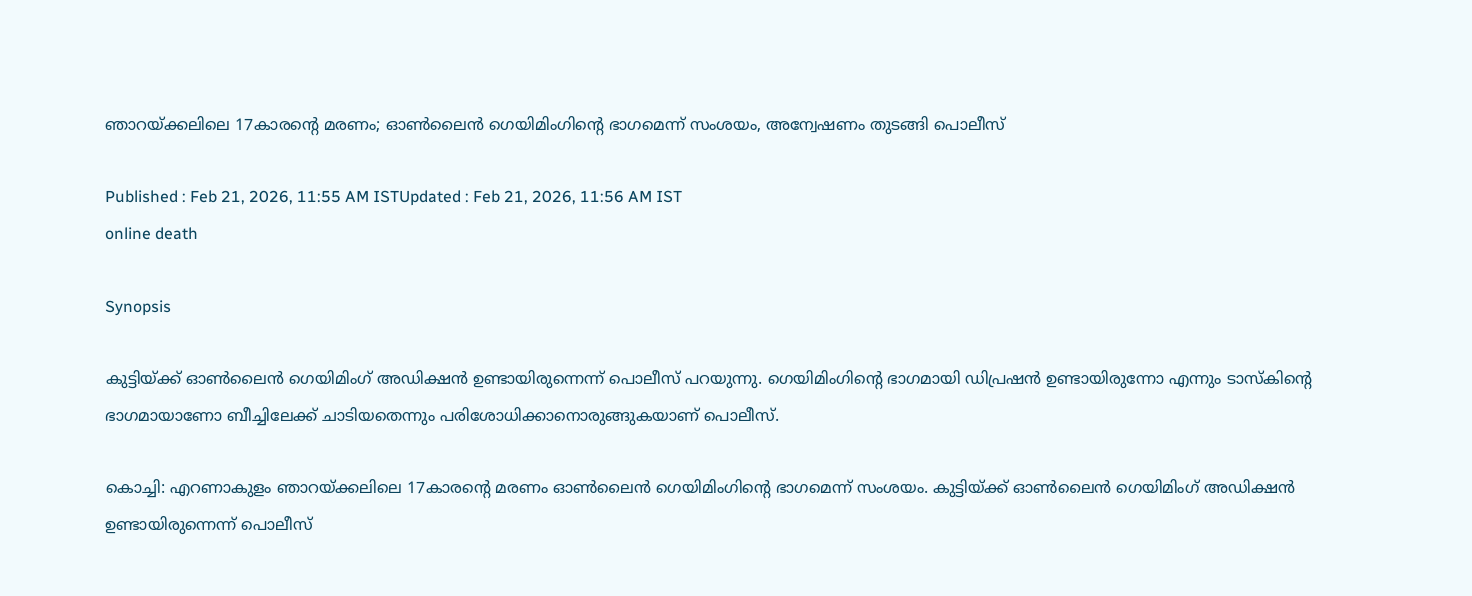ഞാറയ്ക്കലിലെ 17കാരൻ്റെ മരണം; ഓൺലൈൻ ഗെയിമിംഗിൻ്റെ ഭാഗമെന്ന് സംശയം, അന്വേഷണം തുടങ്ങി പൊലീസ്

Published : Feb 21, 2026, 11:55 AM ISTUpdated : Feb 21, 2026, 11:56 AM IST
online death

Synopsis

കുട്ടിയ്ക്ക് ഓൺലൈൻ ഗെയിമിംഗ് അഡിക്ഷൻ ഉണ്ടായിരുന്നെന്ന് പൊലീസ് പറയുന്നു. ഗെയിമിംഗിൻ്റെ ഭാഗമായി ഡിപ്രഷൻ ഉണ്ടായിരുന്നോ എന്നും ടാസ്കിൻ്റെ ഭാഗമായാണോ ബീച്ചിലേക്ക് ചാടിയതെന്നും പരിശോധിക്കാനൊരുങ്ങുകയാണ് പൊലീസ്.

കൊച്ചി: എറണാകുളം ഞാറയ്ക്കലിലെ 17കാരൻ്റെ മരണം ഓൺലൈൻ ഗെയിമിംഗിൻ്റെ ഭാഗമെന്ന് സംശയം. കുട്ടിയ്ക്ക് ഓൺലൈൻ ഗെയിമിംഗ് അഡിക്ഷൻ ഉണ്ടായിരുന്നെന്ന് പൊലീസ്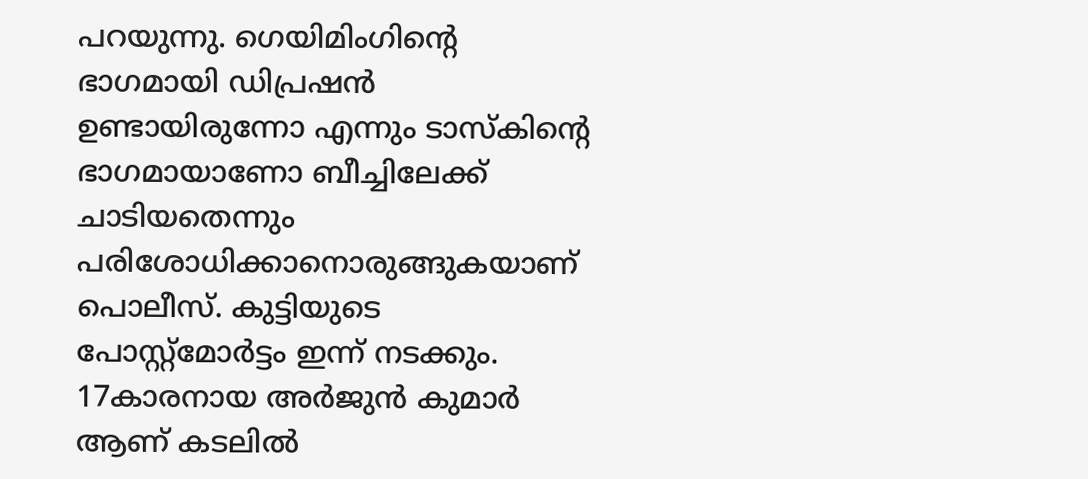പറയുന്നു. ഗെയിമിംഗിൻ്റെ ഭാഗമായി ഡിപ്രഷൻ ഉണ്ടായിരുന്നോ എന്നും ടാസ്കിൻ്റെ ഭാഗമായാണോ ബീച്ചിലേക്ക് ചാടിയതെന്നും പരിശോധിക്കാനൊരുങ്ങുകയാണ് പൊലീസ്. കുട്ടിയുടെ പോസ്റ്റ്മോർട്ടം ഇന്ന് നടക്കും. 17കാരനായ അർജുൻ കുമാർ ആണ് കടലിൽ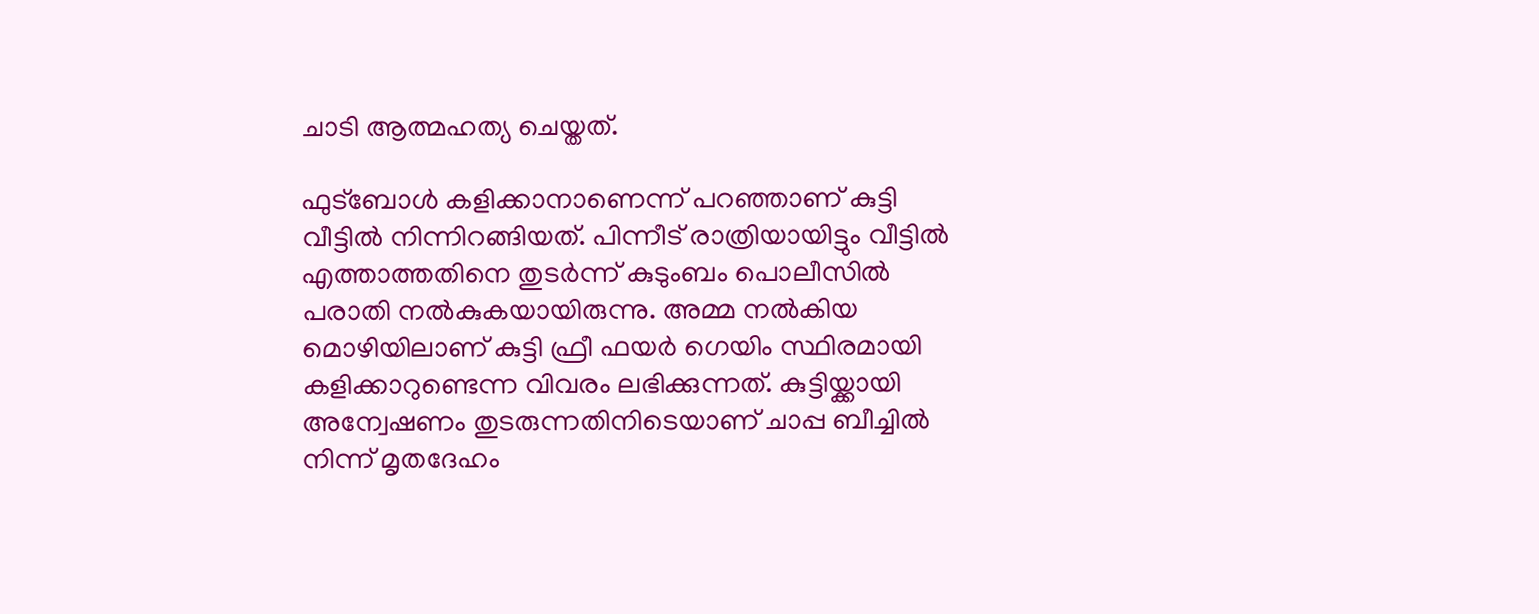ചാടി ആത്മഹത്യ ചെയ്തത്.

ഫുട്ബോൾ കളിക്കാനാണെന്ന് പറഞ്ഞാണ് കുട്ടി വീട്ടിൽ നിന്നിറങ്ങിയത്. പിന്നീട് രാത്രിയായിട്ടും വീട്ടിൽ എത്താത്തതിനെ തുടർന്ന് കുടുംബം പൊലീസിൽ പരാതി നൽകുകയായിരുന്നു. അമ്മ നൽകിയ മൊഴിയിലാണ് കുട്ടി ഫ്രീ ഫയർ ഗെയിം സ്ഥിരമായി കളിക്കാറുണ്ടെന്ന വിവരം ലഭിക്കുന്നത്. കുട്ടിയ്ക്കായി അന്വേഷണം തുടരുന്നതിനിടെയാണ് ചാപ്പ ബീച്ചിൽ നിന്ന് മൃതദേഹം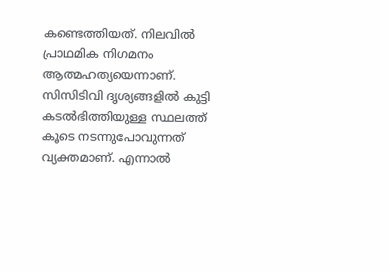കണ്ടെത്തിയത്. നിലവിൽ പ്രാഥമിക നിഗമനം ആത്മഹത്യയെന്നാണ്. സിസിടിവി ദൃശ്യങ്ങളിൽ കുട്ടി കടൽഭിത്തിയുള്ള സ്ഥലത്ത് കൂടെ നടന്നുപോവുന്നത് വ്യക്തമാണ്. എന്നാൽ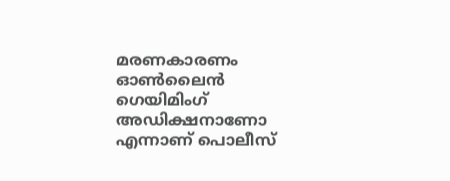മരണകാരണം ഓൺലൈൻ ഗെയിമിംഗ് അഡിക്ഷനാണോ എന്നാണ് പൊലീസ്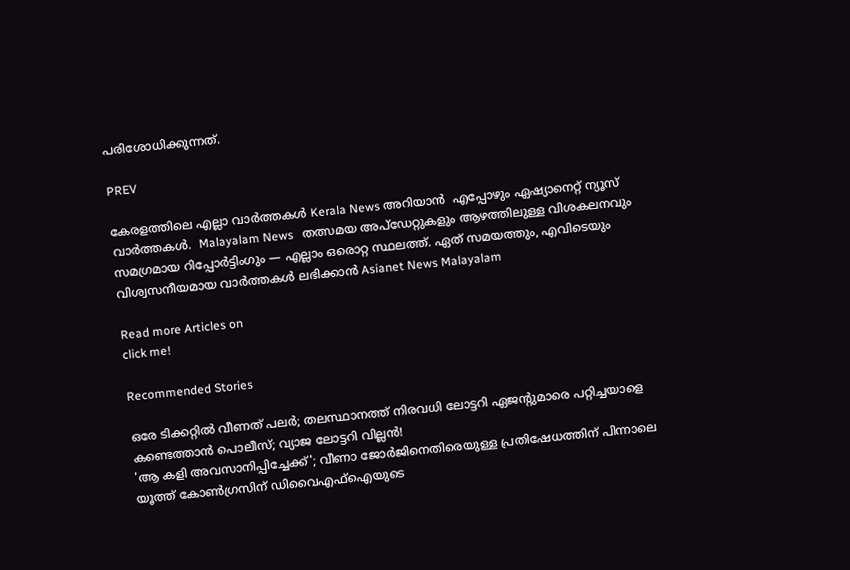പരിശോധിക്കുന്നത്.

PREV

കേരളത്തിലെ എല്ലാ വാർത്തകൾ Kerala News അറിയാൻ  എപ്പോഴും ഏഷ്യാനെറ്റ് ന്യൂസ് വാർത്തകൾ.  Malayalam News   തത്സമയ അപ്‌ഡേറ്റുകളും ആഴത്തിലുള്ള വിശകലനവും സമഗ്രമായ റിപ്പോർട്ടിംഗും — എല്ലാം ഒരൊറ്റ സ്ഥലത്ത്. ഏത് സമയത്തും, എവിടെയും വിശ്വസനീയമായ വാർത്തകൾ ലഭിക്കാൻ Asianet News Malayalam

Read more Articles on
click me!

Recommended Stories

ഒരേ ടിക്കറ്റിൽ വീണത് പലർ; തലസ്ഥാനത്ത് നിരവധി ലോട്ടറി ഏജൻ്റുമാരെ പറ്റിച്ചയാളെ കണ്ടെത്താൻ പൊലീസ്; വ്യാജ ലോട്ടറി വില്ലൻ!
'ആ കളി അവസാനിപ്പിച്ചേക്ക്'; വീണാ ജോർജിനെതിരെയുള്ള പ്രതിഷേധത്തിന് പിന്നാലെ യൂത്ത് കോൺഗ്രസിന് ഡിവൈഎഫ്ഐയുടെ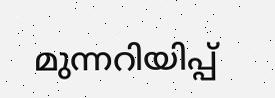മുന്നറിയിപ്പ്